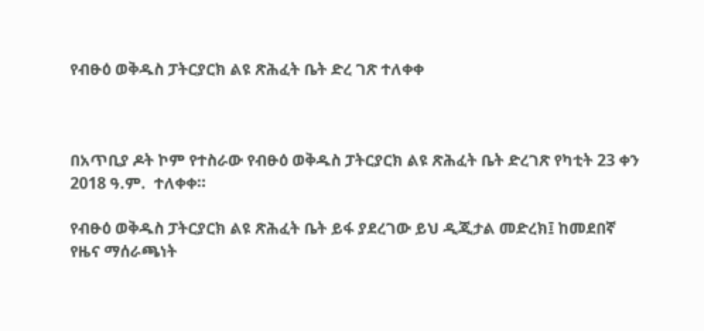የብፁዕ ወቅዱስ ፓትርያርክ ልዩ ጽሕፈት ቤት ድረ ገጽ ተለቀቀ



በአጥቢያ ዶት ኮም የተስራው የብፁዕ ወቅዱስ ፓትርያርክ ልዩ ጽሕፈት ቤት ድረገጽ የካቲት 23 ቀን 2018 ዓ.ም.  ተለቀቀ።

የብፁዕ ወቅዱስ ፓትርያርክ ልዩ ጽሕፈት ቤት ይፋ ያደረገው ይህ ዲጂታል መድረክ፤ ከመደበኛ የዜና ማሰራጫነት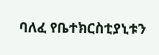ባለፈ የቤተክርስቲያኒቱን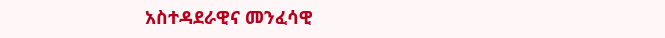አስተዳደራዊና መንፈሳዊ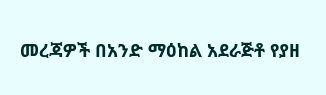መረጃዎች በአንድ ማዕከል አደራጅቶ የያዘ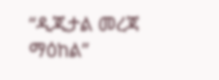“ዲጂታል መረጃ ማዕከል”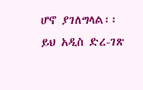ሆኖ ያገለግላል፡፡
ይህ አዲስ ድረ-ገጽ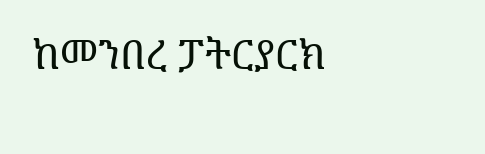ከመንበረ ፓትርያርክ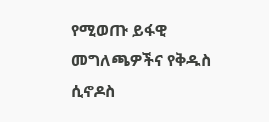የሚወጡ ይፋዊ መግለጫዎችና የቅዱስ ሲኖዶስ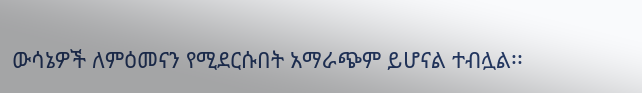ውሳኔዎች ለምዕመናን የሚደርሱበት አማራጭም ይሆናል ተብሏል፡፡